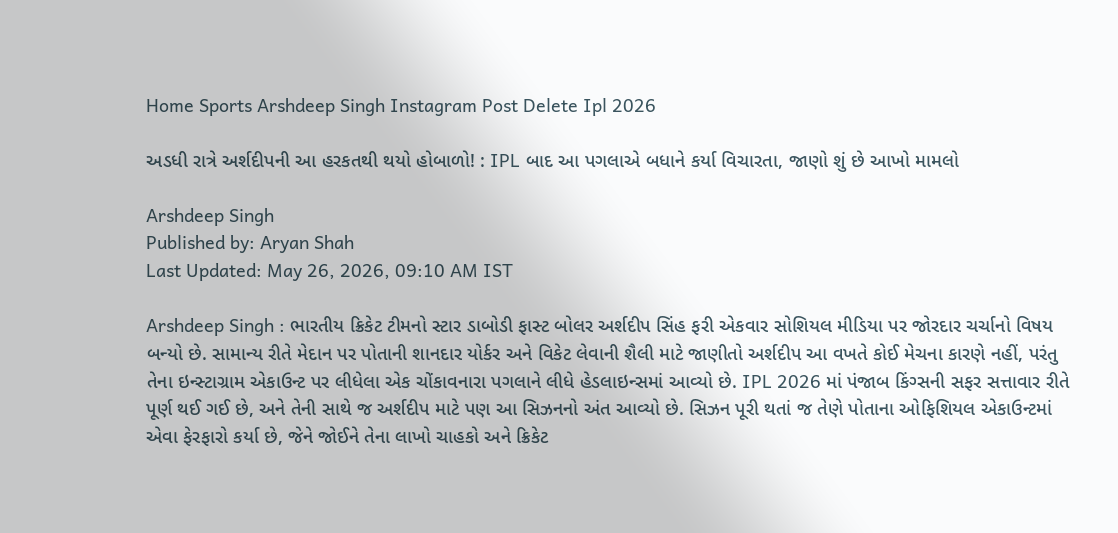Home Sports Arshdeep Singh Instagram Post Delete Ipl 2026

અડધી રાત્રે અર્શદીપની આ હરકતથી થયો હોબાળો! : IPL બાદ આ પગલાએ બધાને કર્યા વિચારતા, જાણો શું છે આખો મામલો

Arshdeep Singh
Published by: Aryan Shah
Last Updated: May 26, 2026, 09:10 AM IST

Arshdeep Singh : ભારતીય ક્રિકેટ ટીમનો સ્ટાર ડાબોડી ફાસ્ટ બોલર અર્શદીપ સિંહ ફરી એકવાર સોશિયલ મીડિયા પર જોરદાર ચર્ચાનો વિષય બન્યો છે. સામાન્ય રીતે મેદાન પર પોતાની શાનદાર યોર્કર અને વિકેટ લેવાની શૈલી માટે જાણીતો અર્શદીપ આ વખતે કોઈ મેચના કારણે નહીં, પરંતુ તેના ઇન્સ્ટાગ્રામ એકાઉન્ટ પર લીધેલા એક ચોંકાવનારા પગલાને લીધે હેડલાઇન્સમાં આવ્યો છે. IPL 2026 માં પંજાબ કિંગ્સની સફર સત્તાવાર રીતે પૂર્ણ થઈ ગઈ છે, અને તેની સાથે જ અર્શદીપ માટે પણ આ સિઝનનો અંત આવ્યો છે. સિઝન પૂરી થતાં જ તેણે પોતાના ઓફિશિયલ એકાઉન્ટમાં એવા ફેરફારો કર્યા છે, જેને જોઈને તેના લાખો ચાહકો અને ક્રિકેટ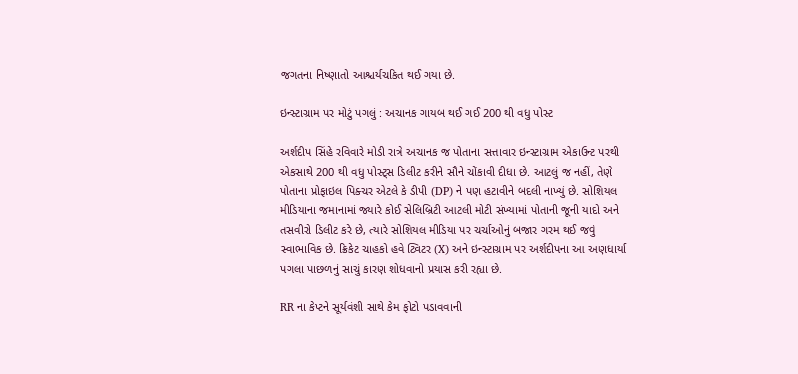જગતના નિષ્ણાતો આશ્ચર્યચકિત થઈ ગયા છે.

ઇન્સ્ટાગ્રામ પર મોટું પગલું : અચાનક ગાયબ થઈ ગઈ 200 થી વધુ પોસ્ટ

અર્શદીપ સિંહે રવિવારે મોડી રાત્રે અચાનક જ પોતાના સત્તાવાર ઇન્સ્ટાગ્રામ એકાઉન્ટ પરથી એકસાથે 200 થી વધુ પોસ્ટ્સ ડિલીટ કરીને સૌને ચોંકાવી દીધા છે. આટલું જ નહીં, તેણે પોતાના પ્રોફાઇલ પિક્ચર એટલે કે ડીપી (DP) ને પણ હટાવીને બદલી નાખ્યું છે. સોશિયલ મીડિયાના જમાનામાં જ્યારે કોઈ સેલિબ્રિટી આટલી મોટી સંખ્યામાં પોતાની જૂની યાદો અને તસવીરો ડિલીટ કરે છે, ત્યારે સોશિયલ મીડિયા પર ચર્ચાઓનું બજાર ગરમ થઈ જવું સ્વાભાવિક છે. ક્રિકેટ ચાહકો હવે ટ્વિટર (X) અને ઇન્સ્ટાગ્રામ પર અર્શદીપના આ અણધાર્યા પગલા પાછળનું સાચું કારણ શોધવાનો પ્રયાસ કરી રહ્યા છે.

RR ના કેપ્ટને સૂર્યવંશી સાથે કેમ ફોટો પડાવવાની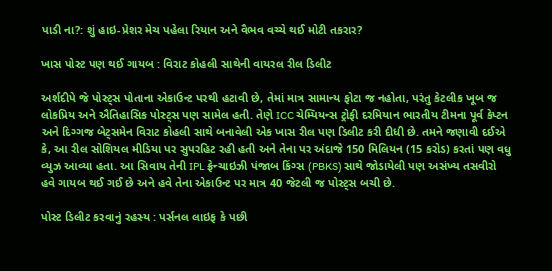પાડી ના?: શું હાઇ-પ્રેશર મેચ પહેલા રિયાન અને વૈભવ વચ્ચે થઈ મોટી તકરાર?

ખાસ પોસ્ટ પણ થઈ ગાયબ : વિરાટ કોહલી સાથેની વાયરલ રીલ ડિલીટ

અર્શદીપે જે પોસ્ટ્સ પોતાના એકાઉન્ટ પરથી હટાવી છે, તેમાં માત્ર સામાન્ય ફોટા જ નહોતા, પરંતુ કેટલીક ખૂબ જ લોકપ્રિય અને ઐતિહાસિક પોસ્ટ્સ પણ સામેલ હતી. તેણે ICC ચેમ્પિયન્સ ટ્રોફી દરમિયાન ભારતીય ટીમના પૂર્વ કેપ્ટન અને દિગ્ગજ બેટ્સમેન વિરાટ કોહલી સાથે બનાવેલી એક ખાસ રીલ પણ ડિલીટ કરી દીધી છે. તમને જણાવી દઈએ કે, આ રીલ સોશિયલ મીડિયા પર સુપરહિટ રહી હતી અને તેના પર અંદાજે 150 મિલિયન (15 કરોડ) કરતાં પણ વધુ વ્યુઝ આવ્યા હતા. આ સિવાય તેની IPL ફ્રેન્ચાઇઝી પંજાબ કિંગ્સ (PBKS) સાથે જોડાયેલી પણ અસંખ્ય તસવીરો હવે ગાયબ થઈ ગઈ છે અને હવે તેના એકાઉન્ટ પર માત્ર 40 જેટલી જ પોસ્ટ્સ બચી છે.

પોસ્ટ ડિલીટ કરવાનું રહસ્ય : પર્સનલ લાઇફ કે પછી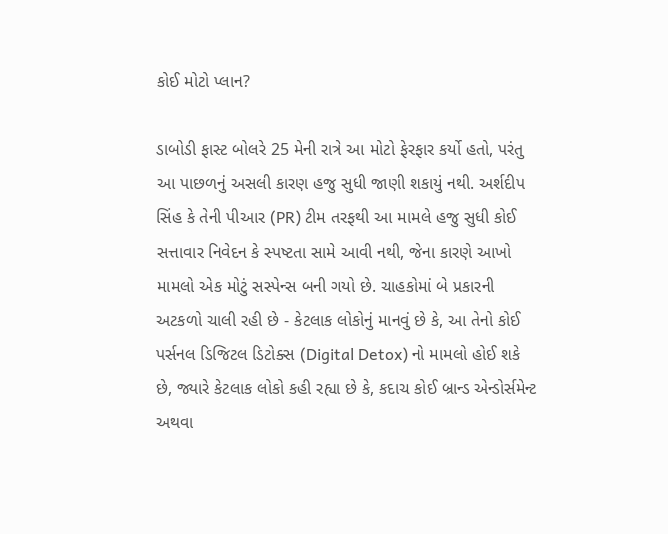કોઈ મોટો પ્લાન?

ડાબોડી ફાસ્ટ બોલરે 25 મેની રાત્રે આ મોટો ફેરફાર કર્યો હતો, પરંતુ આ પાછળનું અસલી કારણ હજુ સુધી જાણી શકાયું નથી. અર્શદીપ સિંહ કે તેની પીઆર (PR) ટીમ તરફથી આ મામલે હજુ સુધી કોઈ સત્તાવાર નિવેદન કે સ્પષ્ટતા સામે આવી નથી, જેના કારણે આખો મામલો એક મોટું સસ્પેન્સ બની ગયો છે. ચાહકોમાં બે પ્રકારની અટકળો ચાલી રહી છે - કેટલાક લોકોનું માનવું છે કે, આ તેનો કોઈ પર્સનલ ડિજિટલ ડિટોક્સ (Digital Detox) નો મામલો હોઈ શકે છે, જ્યારે કેટલાક લોકો કહી રહ્યા છે કે, કદાચ કોઈ બ્રાન્ડ એન્ડોર્સમેન્ટ અથવા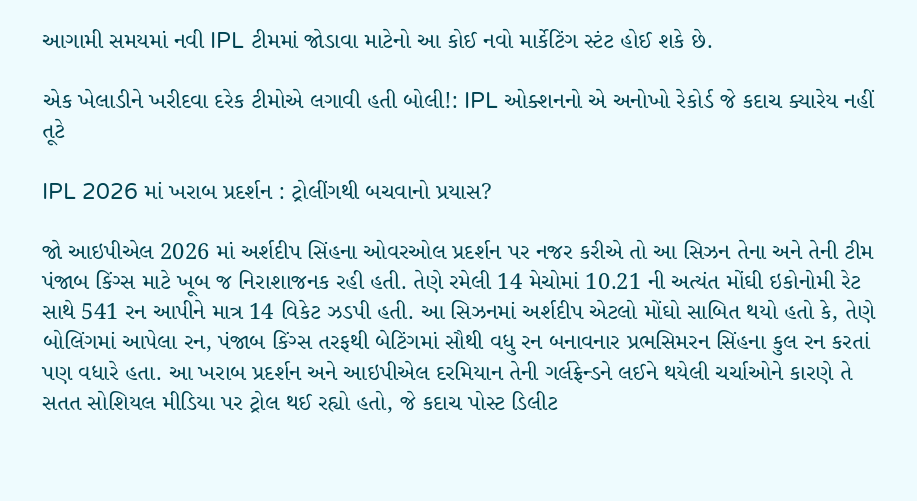આગામી સમયમાં નવી IPL ટીમમાં જોડાવા માટેનો આ કોઈ નવો માર્કેટિંગ સ્ટંટ હોઈ શકે છે.

એક ખેલાડીને ખરીદવા દરેક ટીમોએ લગાવી હતી બોલી!: IPL ઓક્શનનો એ અનોખો રેકોર્ડ જે કદાચ ક્યારેય નહીં તૂટે

IPL 2026 માં ખરાબ પ્રદર્શન : ટ્રોલીંગથી બચવાનો પ્રયાસ?

જો આઇપીએલ 2026 માં અર્શદીપ સિંહના ઓવરઓલ પ્રદર્શન પર નજર કરીએ તો આ સિઝન તેના અને તેની ટીમ પંજાબ કિંગ્સ માટે ખૂબ જ નિરાશાજનક રહી હતી. તેણે રમેલી 14 મેચોમાં 10.21 ની અત્યંત મોંઘી ઇકોનોમી રેટ સાથે 541 રન આપીને માત્ર 14 વિકેટ ઝડપી હતી. આ સિઝનમાં અર્શદીપ એટલો મોંઘો સાબિત થયો હતો કે, તેણે બોલિંગમાં આપેલા રન, પંજાબ કિંગ્સ તરફથી બેટિંગમાં સૌથી વધુ રન બનાવનાર પ્રભસિમરન સિંહના કુલ રન કરતાં પણ વધારે હતા. આ ખરાબ પ્રદર્શન અને આઇપીએલ દરમિયાન તેની ગર્લફ્રેન્ડને લઈને થયેલી ચર્ચાઓને કારણે તે સતત સોશિયલ મીડિયા પર ટ્રોલ થઈ રહ્યો હતો, જે કદાચ પોસ્ટ ડિલીટ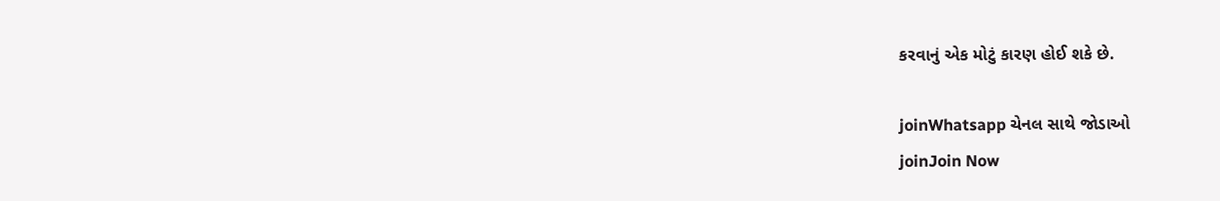કરવાનું એક મોટું કારણ હોઈ શકે છે.

joinWhatsapp ચેનલ સાથે જોડાઓ
joinJoin Now